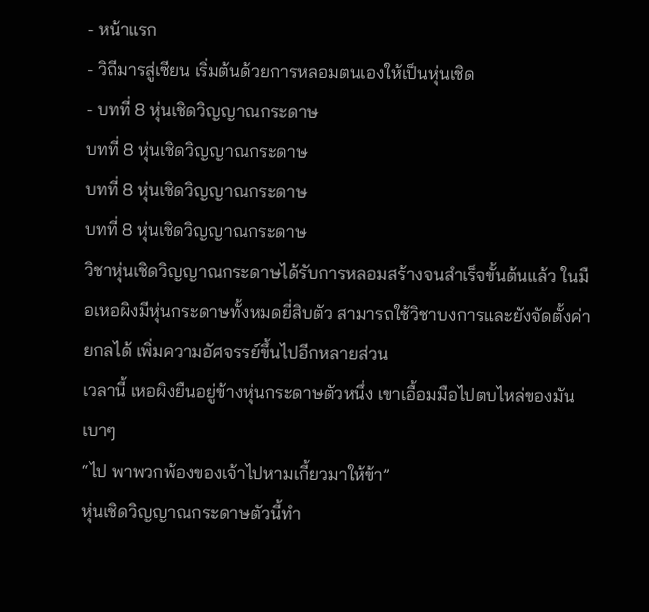- หน้าแรก
- วิถีมารสู่เซียน เริ่มต้นด้วยการหลอมตนเองให้เป็นหุ่นเชิด
- บทที่ 8 หุ่นเชิดวิญญาณกระดาษ
บทที่ 8 หุ่นเชิดวิญญาณกระดาษ
บทที่ 8 หุ่นเชิดวิญญาณกระดาษ
บทที่ 8 หุ่นเชิดวิญญาณกระดาษ
วิชาหุ่นเชิดวิญญาณกระดาษได้รับการหลอมสร้างจนสำเร็จขั้นต้นแล้ว ในมือเหอผิงมีหุ่นกระดาษทั้งหมดยี่สิบตัว สามารถใช้วิชาบงการและยังจัดตั้งค่ายกลได้ เพิ่มความอัศจรรย์ขึ้นไปอีกหลายส่วน
เวลานี้ เหอผิงยืนอยู่ข้างหุ่นกระดาษตัวหนึ่ง เขาเอื้อมมือไปตบไหล่ของมันเบาๆ
“ไป พาพวกพ้องของเจ้าไปหามเกี้ยวมาให้ข้า”
หุ่นเชิดวิญญาณกระดาษตัวนี้ทำ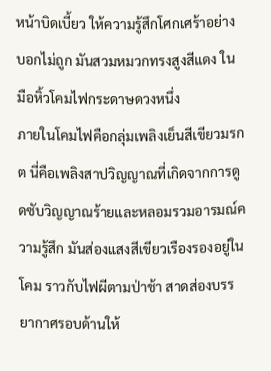หน้าบิดเบี้ยว ให้ความรู้สึกโศกเศร้าอย่างบอกไม่ถูก มันสวมหมวกทรงสูงสีแดง ในมือหิ้วโคมไฟกระดาษดวงหนึ่ง
ภายในโคมไฟคือกลุ่มเพลิงเย็นสีเขียวมรกต นี่คือเพลิงสาปวิญญาณที่เกิดจากการดูดซับวิญญาณร้ายและหลอมรวมอารมณ์ความรู้สึก มันส่องแสงสีเขียวเรืองรองอยู่ในโคม ราวกับไฟผีตามป่าช้า สาดส่องบรรยากาศรอบด้านให้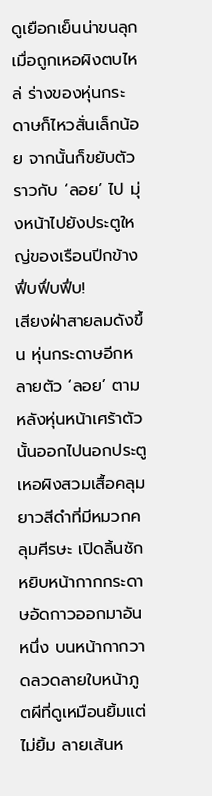ดูเยือกเย็นน่าขนลุก
เมื่อถูกเหอผิงตบไหล่ ร่างของหุ่นกระดาษก็ไหวสั่นเล็กน้อย จากนั้นก็ขยับตัวราวกับ ‘ลอย’ ไป มุ่งหน้าไปยังประตูใหญ่ของเรือนปีกข้าง
ฟึ่บฟึ่บฟึ่บ!
เสียงฝ่าสายลมดังขึ้น หุ่นกระดาษอีกหลายตัว ‘ลอย’ ตามหลังหุ่นหน้าเศร้าตัวนั้นออกไปนอกประตู
เหอผิงสวมเสื้อคลุมยาวสีดำที่มีหมวกคลุมศีรษะ เปิดลิ้นชักหยิบหน้ากากกระดาษอัดกาวออกมาอันหนึ่ง บนหน้ากากวาดลวดลายใบหน้าภูตผีที่ดูเหมือนยิ้มแต่ไม่ยิ้ม ลายเส้นห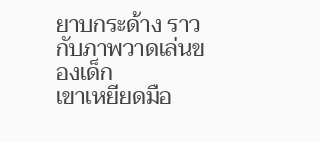ยาบกระด้าง ราวกับภาพวาดเล่นของเด็ก
เขาเหยียดมือ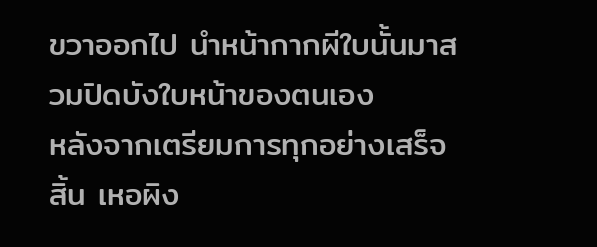ขวาออกไป นำหน้ากากผีใบนั้นมาสวมปิดบังใบหน้าของตนเอง
หลังจากเตรียมการทุกอย่างเสร็จสิ้น เหอผิง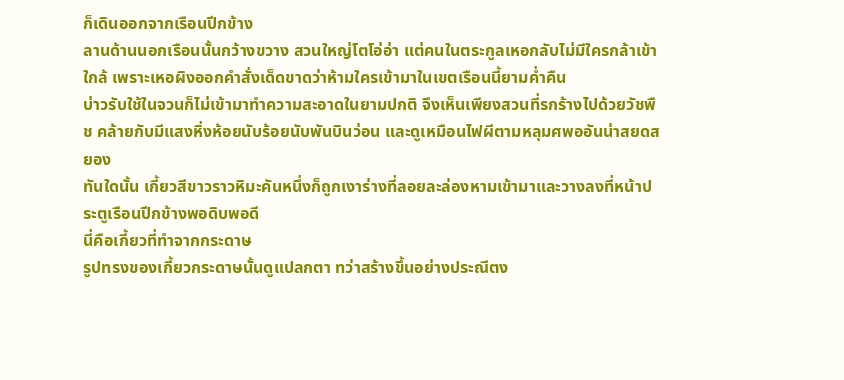ก็เดินออกจากเรือนปีกข้าง
ลานด้านนอกเรือนนั้นกว้างขวาง สวนใหญ่โตโอ่อ่า แต่คนในตระกูลเหอกลับไม่มีใครกล้าเข้าใกล้ เพราะเหอผิงออกคำสั่งเด็ดขาดว่าห้ามใครเข้ามาในเขตเรือนนี้ยามค่ำคืน
บ่าวรับใช้ในจวนก็ไม่เข้ามาทำความสะอาดในยามปกติ จึงเห็นเพียงสวนที่รกร้างไปด้วยวัชพืช คล้ายกับมีแสงหิ่งห้อยนับร้อยนับพันบินว่อน และดูเหมือนไฟผีตามหลุมศพออันน่าสยดสยอง
ทันใดนั้น เกี้ยวสีขาวราวหิมะคันหนึ่งก็ถูกเงาร่างที่ลอยละล่องหามเข้ามาและวางลงที่หน้าประตูเรือนปีกข้างพอดิบพอดี
นี่คือเกี้ยวที่ทำจากกระดาษ
รูปทรงของเกี้ยวกระดาษนั้นดูแปลกตา ทว่าสร้างขึ้นอย่างประณีตง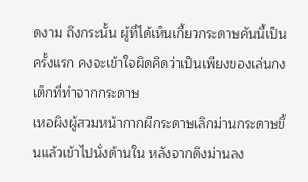ดงาม ถึงกระนั้น ผู้ที่ได้เห็นเกี้ยวกระดาษคันนี้เป็นครั้งแรก คงจะเข้าใจผิดคิดว่าเป็นเพียงของเล่นกงเต็กที่ทำจากกระดาษ
เหอผิงผู้สวมหน้ากากผีกระดาษเลิกม่านกระดาษขึ้นแล้วเข้าไปนั่งด้านใน หลังจากดึงม่านลง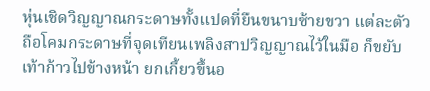หุ่นเชิดวิญญาณกระดาษทั้งแปดที่ยืนขนาบซ้ายขวา แต่ละตัวถือโคมกระดาษที่จุดเทียนเพลิงสาปวิญญาณไว้ในมือ ก็ขยับเท้าก้าวไปข้างหน้า ยกเกี้ยวขึ้นอ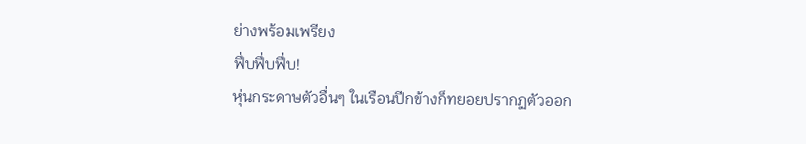ย่างพร้อมเพรียง
ฟึ่บฟึ่บฟึ่บ!
หุ่นกระดาษตัวอื่นๆ ในเรือนปีกข้างก็ทยอยปรากฏตัวออก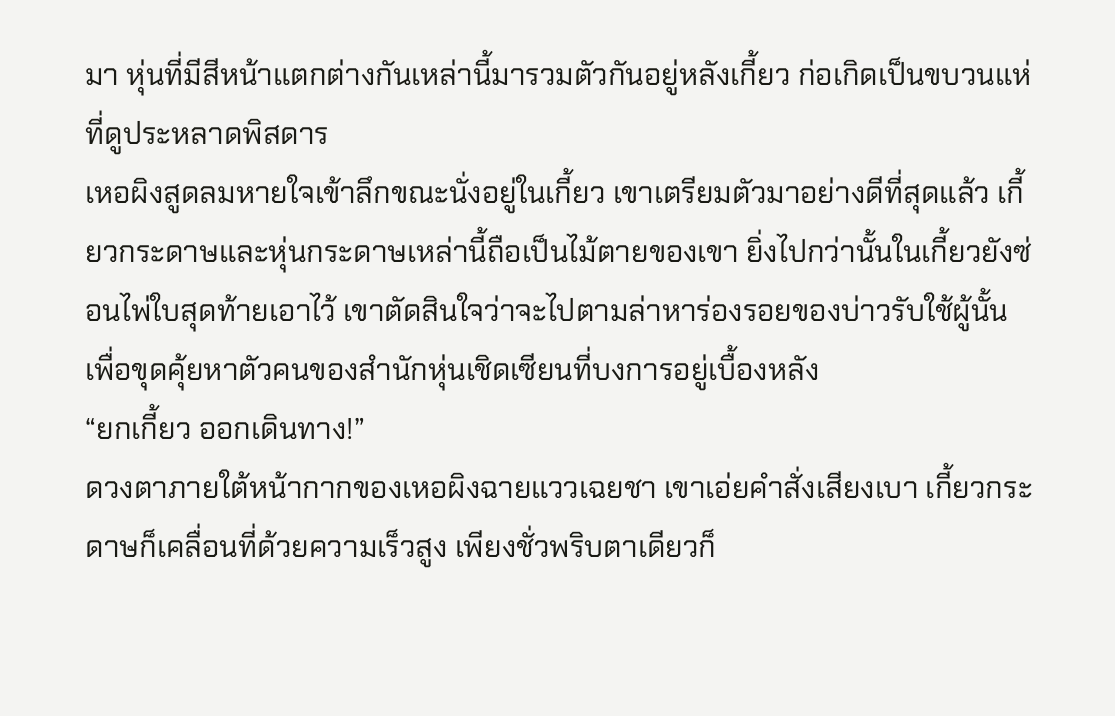มา หุ่นที่มีสีหน้าแตกต่างกันเหล่านี้มารวมตัวกันอยู่หลังเกี้ยว ก่อเกิดเป็นขบวนแห่ที่ดูประหลาดพิสดาร
เหอผิงสูดลมหายใจเข้าลึกขณะนั่งอยู่ในเกี้ยว เขาเตรียมตัวมาอย่างดีที่สุดแล้ว เกี้ยวกระดาษและหุ่นกระดาษเหล่านี้ถือเป็นไม้ตายของเขา ยิ่งไปกว่านั้นในเกี้ยวยังซ่อนไพ่ใบสุดท้ายเอาไว้ เขาตัดสินใจว่าจะไปตามล่าหาร่องรอยของบ่าวรับใช้ผู้นั้น เพื่อขุดคุ้ยหาตัวคนของสำนักหุ่นเชิดเซียนที่บงการอยู่เบื้องหลัง
“ยกเกี้ยว ออกเดินทาง!”
ดวงตาภายใต้หน้ากากของเหอผิงฉายแววเฉยชา เขาเอ่ยคำสั่งเสียงเบา เกี้ยวกระดาษก็เคลื่อนที่ด้วยความเร็วสูง เพียงชั่วพริบตาเดียวก็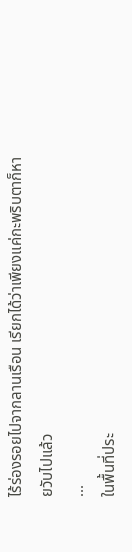ไร้ร่องรอยไปจากลานเรือน เรียกได้ว่าเพียงแค่กะพริบตาก็หายวับไปแล้ว
...
ในพื้นที่ประ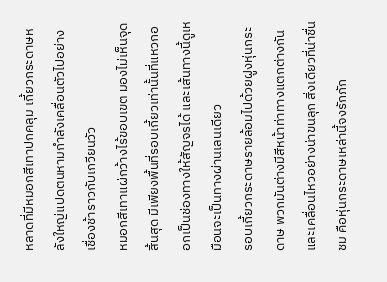หลาดที่มีหมอกสีเทาปกคลุม เกี้ยวกระดาษหลังใหญ่แปดตนหามกำลังเคลื่อนตัวไปอย่างเชื่องช้าราวกับเกวียนวัว
หมอกสีเทาแผ่กว้างไร้ขอบเขต มองไม่เห็นจุดสิ้นสุด มีเพียงพื้นที่รอบเกี้ยวเท่านั้นที่แหวกออกเป็นช่องทางให้สัญจรได้ และเส้นทางนี้ดูเหมือนจะเป็นทางผ่านเลนเดียว
รอบเกี้ยวกระดาษรายล้อมไปด้วยฝูงหุ่นกระดาษ พวกมันต่างมีสีหน้าท่าทางแตกต่างกัน และเคลื่อนไหวอย่างน่าขนลุก สิ่งเดียวที่น่าชื่นชม คือหุ่นกระดาษเหล่านี้จงรักภัก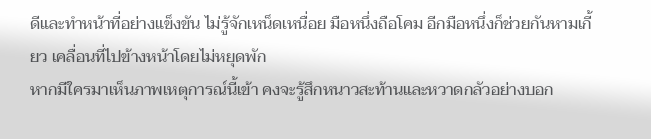ดีและทำหน้าที่อย่างแข็งขัน ไม่รู้จักเหน็ดเหนื่อย มือหนึ่งถือโคม อีกมือหนึ่งก็ช่วยกันหามเกี้ยว เคลื่อนที่ไปข้างหน้าโดยไม่หยุดพัก
หากมีใครมาเห็นภาพเหตุการณ์นี้เข้า คงจะรู้สึกหนาวสะท้านและหวาดกลัวอย่างบอก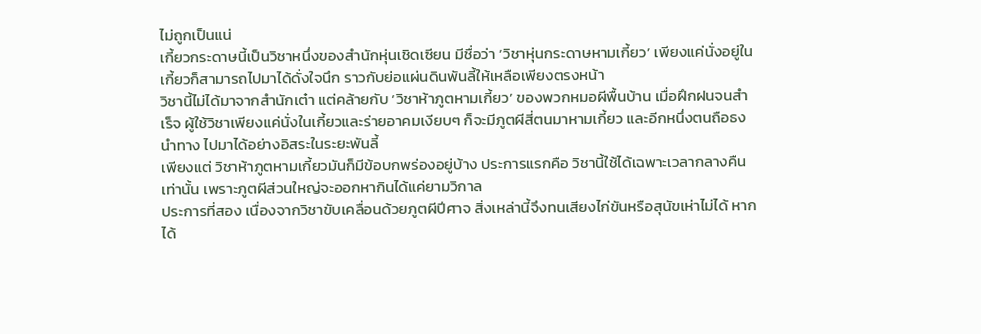ไม่ถูกเป็นแน่
เกี้ยวกระดาษนี้เป็นวิชาหนึ่งของสำนักหุ่นเชิดเซียน มีชื่อว่า ‘วิชาหุ่นกระดาษหามเกี้ยว’ เพียงแค่นั่งอยู่ในเกี้ยวก็สามารถไปมาได้ดั่งใจนึก ราวกับย่อแผ่นดินพันลี้ให้เหลือเพียงตรงหน้า
วิชานี้ไม่ได้มาจากสำนักเต๋า แต่คล้ายกับ ‘วิชาห้าภูตหามเกี้ยว’ ของพวกหมอผีพื้นบ้าน เมื่อฝึกฝนจนสำเร็จ ผู้ใช้วิชาเพียงแค่นั่งในเกี้ยวและร่ายอาคมเงียบๆ ก็จะมีภูตผีสี่ตนมาหามเกี้ยว และอีกหนึ่งตนถือธงนำทาง ไปมาได้อย่างอิสระในระยะพันลี้
เพียงแต่ วิชาห้าภูตหามเกี้ยวมันก็มีข้อบกพร่องอยู่บ้าง ประการแรกคือ วิชานี้ใช้ได้เฉพาะเวลากลางคืนเท่านั้น เพราะภูตผีส่วนใหญ่จะออกหากินได้แค่ยามวิกาล
ประการที่สอง เนื่องจากวิชาขับเคลื่อนด้วยภูตผีปีศาจ สิ่งเหล่านี้จึงทนเสียงไก่ขันหรือสุนัขเห่าไม่ได้ หากได้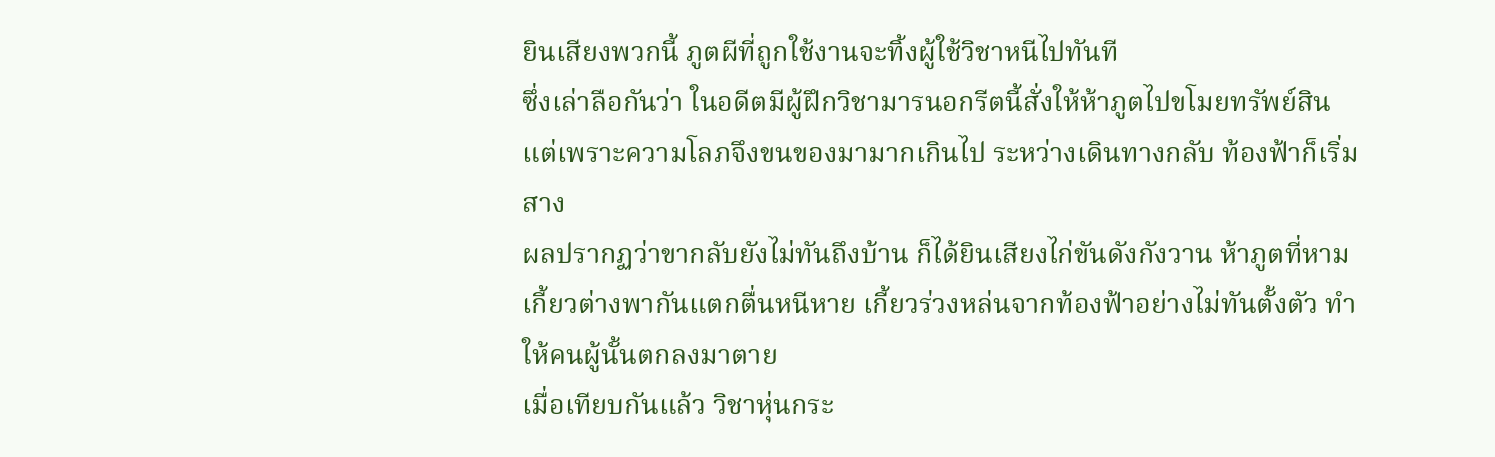ยินเสียงพวกนี้ ภูตผีที่ถูกใช้งานจะทิ้งผู้ใช้วิชาหนีไปทันที
ซึ่งเล่าลือกันว่า ในอดีตมีผู้ฝึกวิชามารนอกรีตนี้สั่งให้ห้าภูตไปขโมยทรัพย์สิน แต่เพราะความโลภจึงขนของมามากเกินไป ระหว่างเดินทางกลับ ท้องฟ้าก็เริ่มสาง
ผลปรากฏว่าขากลับยังไม่ทันถึงบ้าน ก็ได้ยินเสียงไก่ขันดังกังวาน ห้าภูตที่หามเกี้ยวต่างพากันแตกตื่นหนีหาย เกี้ยวร่วงหล่นจากท้องฟ้าอย่างไม่ทันตั้งตัว ทำให้คนผู้นั้นตกลงมาตาย
เมื่อเทียบกันแล้ว วิชาหุ่นกระ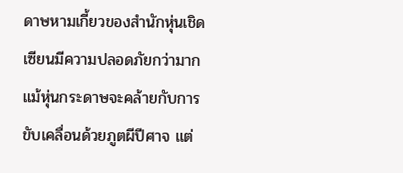ดาษหามเกี้ยวของสำนักหุ่นเชิดเซียนมีความปลอดภัยกว่ามาก แม้หุ่นกระดาษจะคล้ายกับการขับเคลื่อนด้วยภูตผีปีศาจ แต่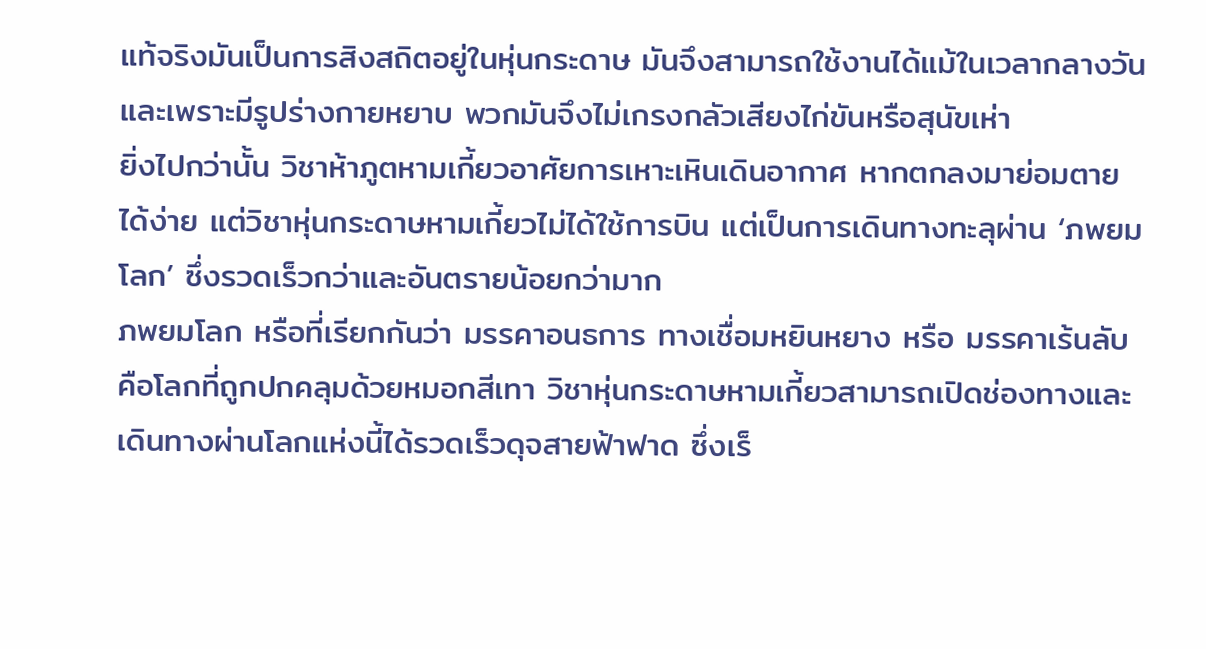แท้จริงมันเป็นการสิงสถิตอยู่ในหุ่นกระดาษ มันจึงสามารถใช้งานได้แม้ในเวลากลางวัน และเพราะมีรูปร่างกายหยาบ พวกมันจึงไม่เกรงกลัวเสียงไก่ขันหรือสุนัขเห่า
ยิ่งไปกว่านั้น วิชาห้าภูตหามเกี้ยวอาศัยการเหาะเหินเดินอากาศ หากตกลงมาย่อมตายได้ง่าย แต่วิชาหุ่นกระดาษหามเกี้ยวไม่ได้ใช้การบิน แต่เป็นการเดินทางทะลุผ่าน ‘ภพยมโลก’ ซึ่งรวดเร็วกว่าและอันตรายน้อยกว่ามาก
ภพยมโลก หรือที่เรียกกันว่า มรรคาอนธการ ทางเชื่อมหยินหยาง หรือ มรรคาเร้นลับ คือโลกที่ถูกปกคลุมด้วยหมอกสีเทา วิชาหุ่นกระดาษหามเกี้ยวสามารถเปิดช่องทางและเดินทางผ่านโลกแห่งนี้ได้รวดเร็วดุจสายฟ้าฟาด ซึ่งเร็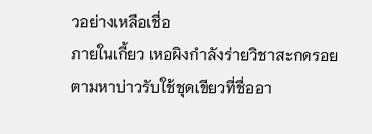วอย่างเหลือเชื่อ
ภายในเกี้ยว เหอผิงกำลังร่ายวิชาสะกดรอยตามหาบ่าวรับใช้ชุดเขียวที่ชื่ออา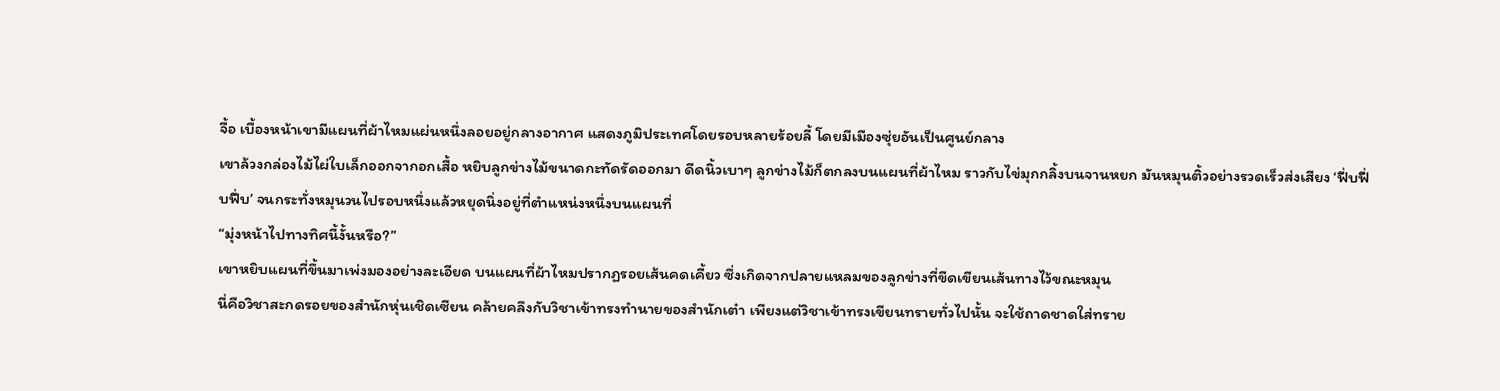จื้อ เบื้องหน้าเขามีแผนที่ผ้าไหมแผ่นหนึ่งลอยอยู่กลางอากาศ แสดงภูมิประเทศโดยรอบหลายร้อยลี้ โดยมีเมืองซุ่ยอันเป็นศูนย์กลาง
เขาล้วงกล่องไม้ไผ่ใบเล็กออกจากอกเสื้อ หยิบลูกข่างไม้ขนาดกะทัดรัดออกมา ดีดนิ้วเบาๆ ลูกข่างไม้ก็ตกลงบนแผนที่ผ้าไหม ราวกับไข่มุกกลิ้งบนจานหยก มันหมุนติ้วอย่างรวดเร็วส่งเสียง ‘ฟึ่บฟึ่บฟึ่บ’ จนกระทั่งหมุนวนไปรอบหนึ่งแล้วหยุดนิ่งอยู่ที่ตำแหน่งหนึ่งบนแผนที่
“มุ่งหน้าไปทางทิศนี้งั้นหรือ?”
เขาหยิบแผนที่ขึ้นมาเพ่งมองอย่างละเอียด บนแผนที่ผ้าไหมปรากฏรอยเส้นคดเคี้ยว ซึ่งเกิดจากปลายแหลมของลูกข่างที่ขีดเขียนเส้นทางไว้ขณะหมุน
นี่คือวิชาสะกดรอยของสำนักหุ่นเชิดเซียน คล้ายคลึงกับวิชาเข้าทรงทำนายของสำนักเต๋า เพียงแต่วิชาเข้าทรงเขียนทรายทั่วไปนั้น จะใช้ถาดชาดใส่ทราย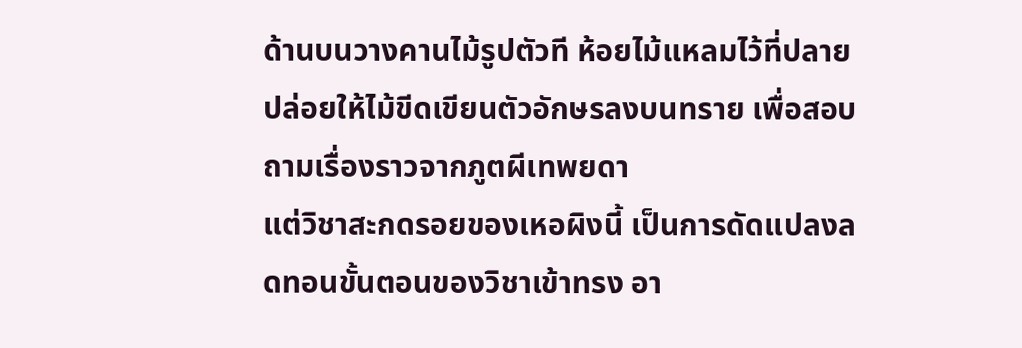ด้านบนวางคานไม้รูปตัวที ห้อยไม้แหลมไว้ที่ปลาย ปล่อยให้ไม้ขีดเขียนตัวอักษรลงบนทราย เพื่อสอบถามเรื่องราวจากภูตผีเทพยดา
แต่วิชาสะกดรอยของเหอผิงนี้ เป็นการดัดแปลงลดทอนขั้นตอนของวิชาเข้าทรง อา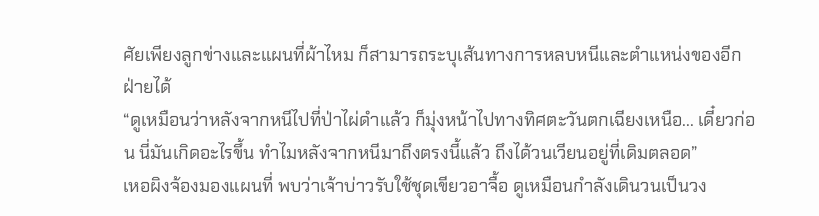ศัยเพียงลูกข่างและแผนที่ผ้าไหม ก็สามารถระบุเส้นทางการหลบหนีและตำแหน่งของอีกฝ่ายได้
“ดูเหมือนว่าหลังจากหนีไปที่ป่าไผ่ดำแล้ว ก็มุ่งหน้าไปทางทิศตะวันตกเฉียงเหนือ... เดี๋ยวก่อน นี่มันเกิดอะไรขึ้น ทำไมหลังจากหนีมาถึงตรงนี้แล้ว ถึงได้วนเวียนอยู่ที่เดิมตลอด”
เหอผิงจ้องมองแผนที่ พบว่าเจ้าบ่าวรับใช้ชุดเขียวอาจื้อ ดูเหมือนกำลังเดินวนเป็นวง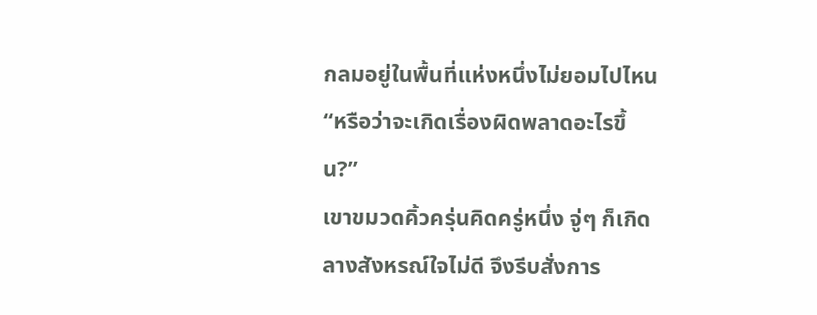กลมอยู่ในพื้นที่แห่งหนึ่งไม่ยอมไปไหน
“หรือว่าจะเกิดเรื่องผิดพลาดอะไรขึ้น?”
เขาขมวดคิ้วครุ่นคิดครู่หนึ่ง จู่ๆ ก็เกิดลางสังหรณ์ใจไม่ดี จึงรีบสั่งการ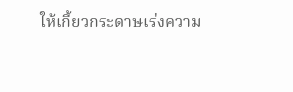ให้เกี้ยวกระดาษเร่งความ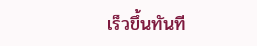เร็วขึ้นทันที